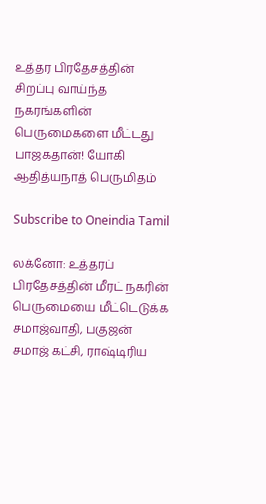உத்தர பிரதேசத்தின் சிறப்பு வாய்ந்த நகரங்களின் பெருமைகளை மீட்டது பாஜகதான்! யோகி ஆதித்யநாத் பெருமிதம்

Subscribe to Oneindia Tamil

லக்னோ: உத்தரப் பிரதேசத்தின் மீரட் நகரின் பெருமையை மீட்டெடுக்க சமாஜ்வாதி, பகுஜன் சமாஜ் கட்சி, ராஷ்டிரிய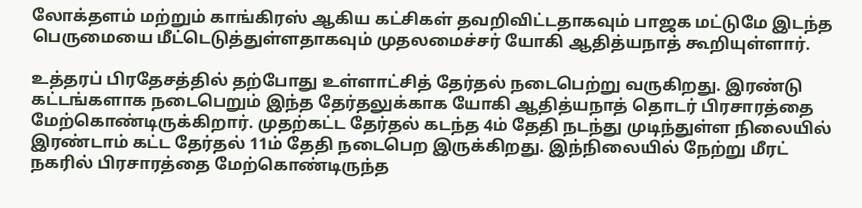லோக்தளம் மற்றும் காங்கிரஸ் ஆகிய கட்சிகள் தவறிவிட்டதாகவும் பாஜக மட்டுமே இடந்த பெருமையை மீட்டெடுத்துள்ளதாகவும் முதலமைச்சர் யோகி ஆதித்யநாத் கூறியுள்ளார்.

உத்தரப் பிரதேசத்தில் தற்போது உள்ளாட்சித் தேர்தல் நடைபெற்று வருகிறது. இரண்டு கட்டங்களாக நடைபெறும் இந்த தேர்தலுக்காக யோகி ஆதித்யநாத் தொடர் பிரசாரத்தை மேற்கொண்டிருக்கிறார். முதற்கட்ட தேர்தல் கடந்த 4ம் தேதி நடந்து முடிந்துள்ள நிலையில் இரண்டாம் கட்ட தேர்தல் 11ம் தேதி நடைபெற இருக்கிறது. இந்நிலையில் நேற்று மீரட் நகரில் பிரசாரத்தை மேற்கொண்டிருந்த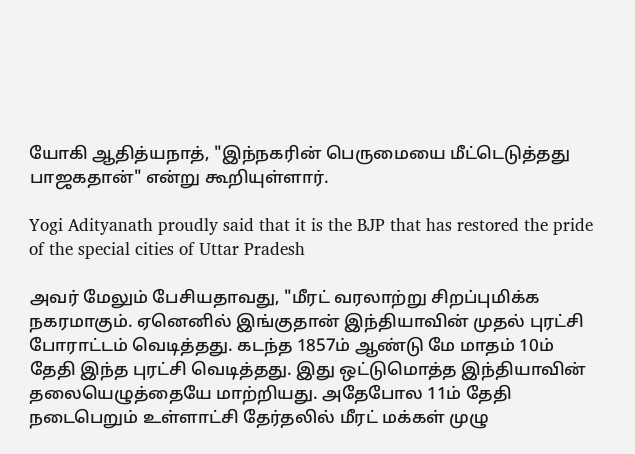யோகி ஆதித்யநாத், "இந்நகரின் பெருமையை மீட்டெடுத்தது பாஜகதான்" என்று கூறியுள்ளார்.

Yogi Adityanath proudly said that it is the BJP that has restored the pride of the special cities of Uttar Pradesh

அவர் மேலும் பேசியதாவது, "மீரட் வரலாற்று சிறப்புமிக்க நகரமாகும். ஏனெனில் இங்குதான் இந்தியாவின் முதல் புரட்சி போராட்டம் வெடித்தது. கடந்த 1857ம் ஆண்டு மே மாதம் 10ம் தேதி இந்த புரட்சி வெடித்தது. இது ஒட்டுமொத்த இந்தியாவின் தலையெழுத்தையே மாற்றியது. அதேபோல 11ம் தேதி நடைபெறும் உள்ளாட்சி தேர்தலில் மீரட் மக்கள் முழு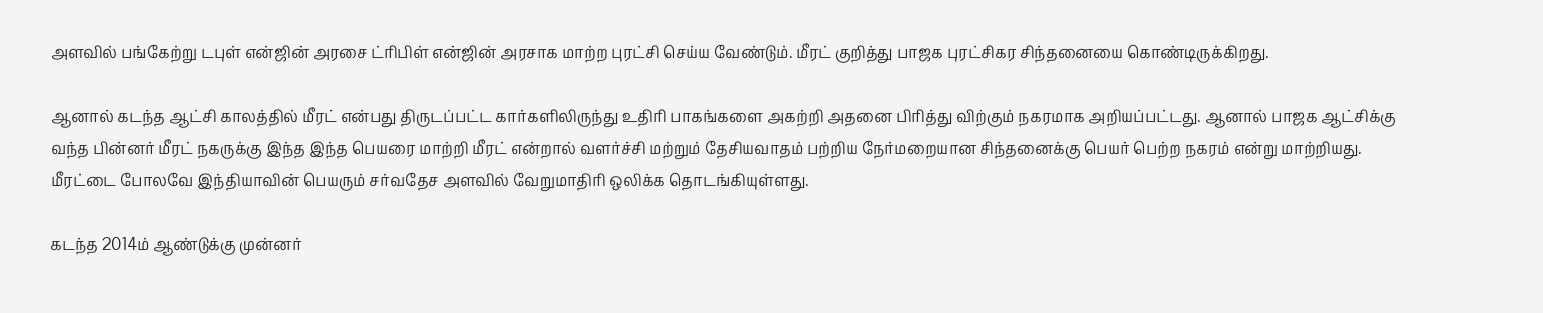அளவில் பங்கேற்று டபுள் என்ஜின் அரசை ட்ரிபிள் என்ஜின் அரசாக மாற்ற புரட்சி செய்ய வேண்டும். மீரட் குறித்து பாஜக புரட்சிகர சிந்தனையை கொண்டிருக்கிறது.

ஆனால் கடந்த ஆட்சி காலத்தில் மீரட் என்பது திருடப்பட்ட கார்களிலிருந்து உதிரி பாகங்களை அகற்றி அதனை பிரித்து விற்கும் நகரமாக அறியப்பட்டது. ஆனால் பாஜக ஆட்சிக்கு வந்த பின்னர் மீரட் நகருக்கு இந்த இந்த பெயரை மாற்றி மீரட் என்றால் வளர்ச்சி மற்றும் தேசியவாதம் பற்றிய நேர்மறையான சிந்தனைக்கு பெயர் பெற்ற நகரம் என்று மாற்றியது. மீரட்டை போலவே இந்தியாவின் பெயரும் சர்வதேச அளவில் வேறுமாதிரி ஒலிக்க தொடங்கியுள்ளது.

கடந்த 2014ம் ஆண்டுக்கு முன்னர்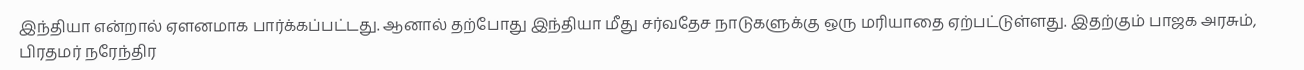இந்தியா என்றால் ஏளனமாக பார்க்கப்பட்டது. ஆனால் தற்போது இந்தியா மீது சர்வதேச நாடுகளுக்கு ஒரு மரியாதை ஏற்பட்டுள்ளது. இதற்கும் பாஜக அரசும், பிரதமர் நரேந்திர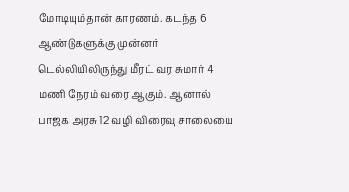மோடியும்தான் காரணம். கடந்த 6 ஆண்டுகளுக்கு முன்னர் டெல்லியிலிருந்து மீரட் வர சுமார் 4 மணி நேரம் வரை ஆகும். ஆனால் பாஜக அரசு 12 வழி விரைவு சாலையை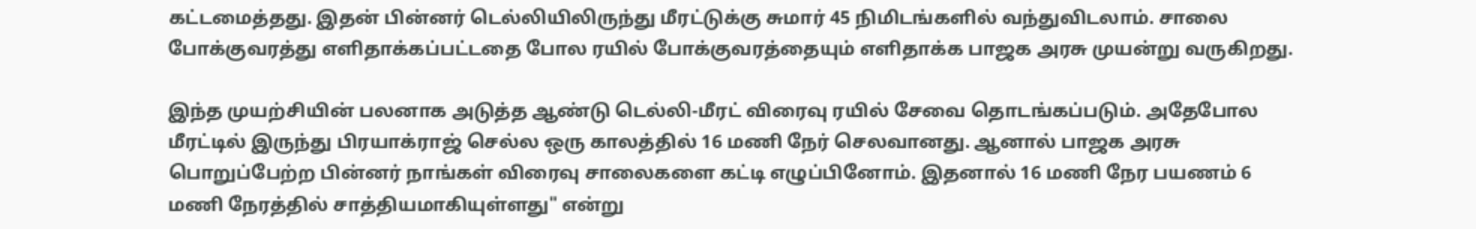கட்டமைத்தது. இதன் பின்னர் டெல்லியிலிருந்து மீரட்டுக்கு சுமார் 45 நிமிடங்களில் வந்துவிடலாம். சாலை போக்குவரத்து எளிதாக்கப்பட்டதை போல ரயில் போக்குவரத்தையும் எளிதாக்க பாஜக அரசு முயன்று வருகிறது.

இந்த முயற்சியின் பலனாக அடுத்த ஆண்டு டெல்லி-மீரட் விரைவு ரயில் சேவை தொடங்கப்படும். அதேபோல மீரட்டில் இருந்து பிரயாக்ராஜ் செல்ல ஒரு காலத்தில் 16 மணி நேர் செலவானது. ஆனால் பாஜக அரசு பொறுப்பேற்ற பின்னர் நாங்கள் விரைவு சாலைகளை கட்டி எழுப்பினோம். இதனால் 16 மணி நேர பயணம் 6 மணி நேரத்தில் சாத்தியமாகியுள்ளது" என்று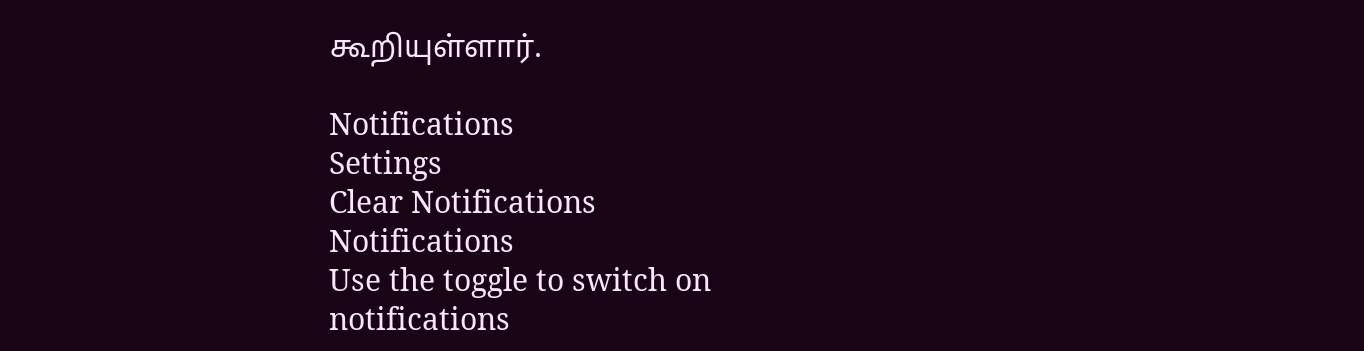கூறியுள்ளார்.

Notifications
Settings
Clear Notifications
Notifications
Use the toggle to switch on notifications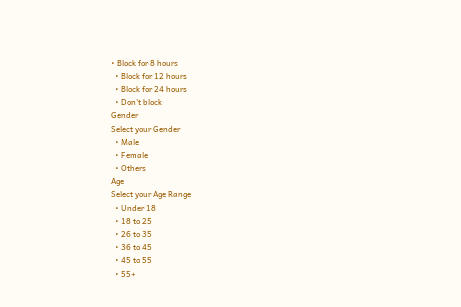• Block for 8 hours
  • Block for 12 hours
  • Block for 24 hours
  • Don't block
Gender
Select your Gender
  • Male
  • Female
  • Others
Age
Select your Age Range
  • Under 18
  • 18 to 25
  • 26 to 35
  • 36 to 45
  • 45 to 55
  • 55+